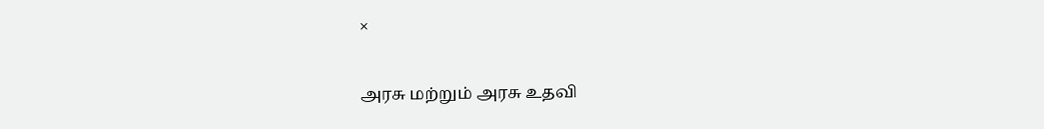×

அரசு மற்றும் அரசு உதவி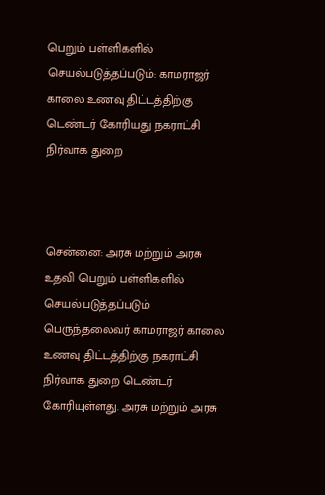பெறும் பள்ளிகளில் செயல்படுத்தப்படும்: காமராஜர் காலை உணவு திட்டத்திற்கு டெண்டர் கோரியது நகராட்சி நிர்வாக துறை



சென்னை: அரசு மற்றும் அரசு உதவி பெறும் பள்ளிகளில் செயல்படுத்தப்படும் பெருந்தலைவர் காமராஜர் காலை உணவு திட்டத்திற்கு நகராட்சி நிர்வாக துறை டெண்டர் கோரியுள்ளது. அரசு மற்றும் அரசு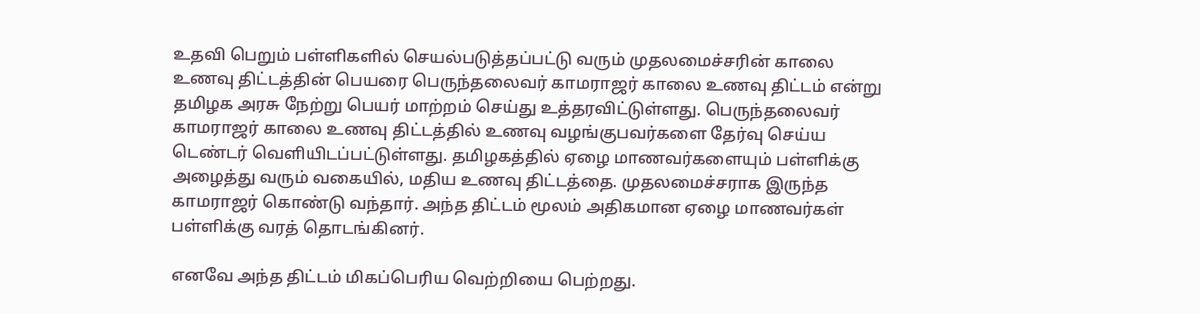உதவி பெறும் பள்ளிகளில் செயல்படுத்தப்பட்டு வரும் முதலமைச்சரின் காலை உணவு திட்டத்தின் பெயரை பெருந்தலைவர் காமராஜர் காலை உணவு திட்டம் என்று தமிழக அரசு நேற்று பெயர் மாற்றம் செய்து உத்தரவிட்டுள்ளது. பெருந்தலைவர் காமராஜர் காலை உணவு திட்டத்தில் உணவு வழங்குபவர்களை தேர்வு செய்ய டெண்டர் வெளியிடப்பட்டுள்ளது. தமிழகத்தில் ஏழை மாணவர்களையும் பள்ளிக்கு அழைத்து வரும் வகையில், மதிய உணவு திட்டத்தை. முதலமைச்சராக இருந்த காமராஜர் கொண்டு வந்தார். அந்த திட்டம் மூலம் அதிகமான ஏழை மாணவர்கள் பள்ளிக்கு வரத் தொடங்கினர்.

எனவே அந்த திட்டம் மிகப்பெரிய வெற்றியை பெற்றது.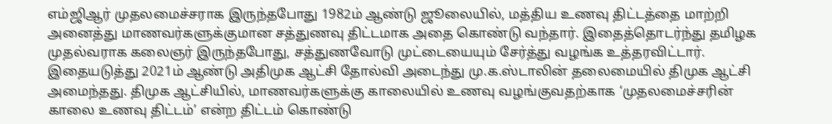எம்ஜிஆர் முதலமைச்சராக இருந்தபோது 1982ம் ஆண்டு ஜூலையில், மத்திய உணவு திட்டத்தை மாற்றி அனைத்து மாணவர்களுக்குமான சத்துணவு திட்டமாக அதை கொண்டு வந்தார். இதைத்தொடர்ந்து தமிழக முதல்வராக கலைஞர் இருந்தபோது, சத்துணவோடு முட்டையையும் சேர்த்து வழங்க உத்தரவிட்டார். இதையடுத்து 2021ம் ஆண்டு அதிமுக ஆட்சி தோல்வி அடைந்து மு.க.ஸ்டாலின் தலைமையில் திமுக ஆட்சி அமைந்தது. திமுக ஆட்சியில், மாணவர்களுக்கு காலையில் உணவு வழங்குவதற்காக ‘முதலமைச்சரின் காலை உணவு திட்டம்’ என்ற திட்டம் கொண்டு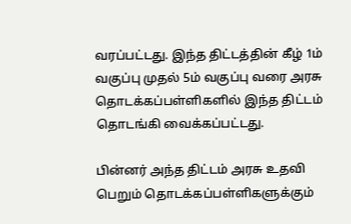வரப்பட்டது. இந்த திட்டத்தின் கீழ் 1ம் வகுப்பு முதல் 5ம் வகுப்பு வரை அரசு தொடக்கப்பள்ளிகளில் இந்த திட்டம் தொடங்கி வைக்கப்பட்டது.

பின்னர் அந்த திட்டம் அரசு உதவி பெறும் தொடக்கப்பள்ளிகளுக்கும்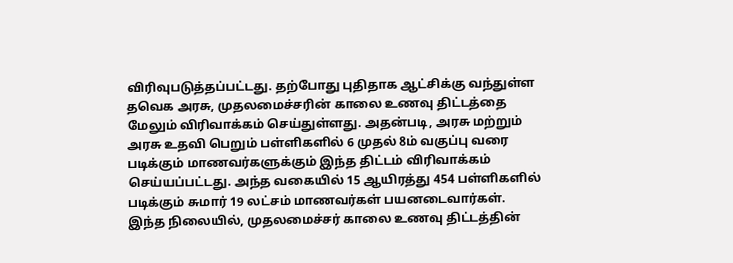விரிவுபடுத்தப்பட்டது. தற்போது புதிதாக ஆட்சிக்கு வந்துள்ள தவெக அரசு, முதலமைச்சரின் காலை உணவு திட்டத்தை மேலும் விரிவாக்கம் செய்துள்ளது. அதன்படி, அரசு மற்றும் அரசு உதவி பெறும் பள்ளிகளில் 6 முதல் 8ம் வகுப்பு வரை படிக்கும் மாணவர்களுக்கும் இந்த திட்டம் விரிவாக்கம் செய்யப்பட்டது. அந்த வகையில் 15 ஆயிரத்து 454 பள்ளிகளில் படிக்கும் சுமார் 19 லட்சம் மாணவர்கள் பயனடைவார்கள்.
இந்த நிலையில், முதலமைச்சர் காலை உணவு திட்டத்தின்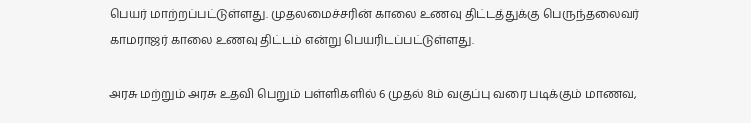பெயர் மாற்றப்பட்டுள்ளது. முதலமைச்சரின் காலை உணவு திட்டத்துக்கு பெருந்தலைவர் காமராஜர் காலை உணவு திட்டம் என்று பெயரிடப்பட்டுள்ளது.

அரசு மற்றும் அரசு உதவி பெறும் பள்ளிகளில் 6 முதல் 8ம் வகுப்பு வரை படிக்கும் மாணவ,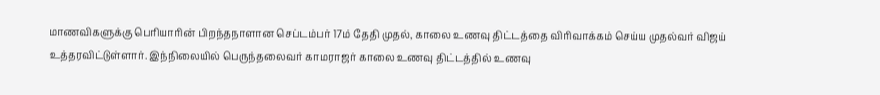மாணவிகளுக்கு பெரியாரின் பிறந்தநாளான செப்டம்பர் 17ம் தேதி முதல், காலை உணவு திட்டத்தை விரிவாக்கம் செய்ய முதல்வர் விஜய் உத்தரவிட்டுள்ளார். இந்நிலையில் பெருந்தலைவர் காமராஜர் காலை உணவு திட்டத்தில் உணவு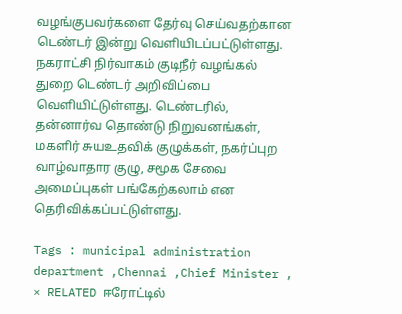வழங்குபவர்களை தேர்வு செய்வதற்கான டெண்டர் இன்று வெளியிடப்பட்டுள்ளது. நகராட்சி நிர்வாகம் குடிநீர் வழங்கல் துறை டெண்டர் அறிவிப்பை வெளியிட்டுள்ளது. டெண்டரில், தன்னார்வ தொண்டு நிறுவனங்கள், மகளிர் சுயஉதவிக் குழுக்கள், நகர்ப்புற வாழ்வாதார குழு, சமூக சேவை அமைப்புகள் பங்கேற்கலாம் என தெரிவிக்கப்பட்டுள்ளது.

Tags : municipal administration department ,Chennai ,Chief Minister ,
× RELATED ஈரோட்டில்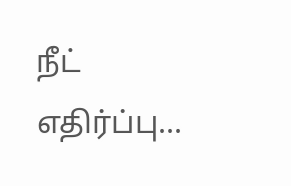நீட் எதிர்ப்பு...